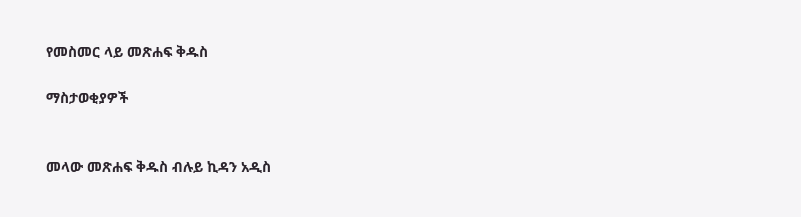የመስመር ላይ መጽሐፍ ቅዱስ

ማስታወቂያዎች


መላው መጽሐፍ ቅዱስ ብሉይ ኪዳን አዲስ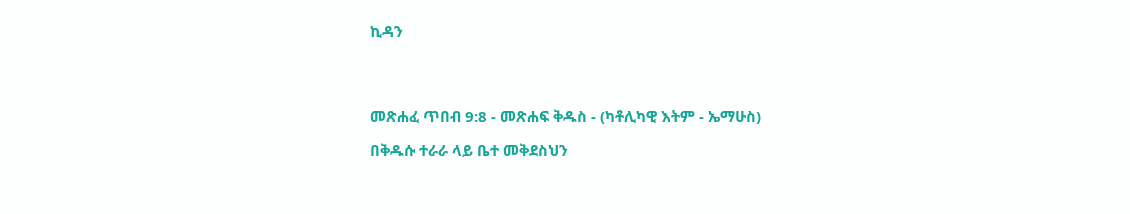ኪዳን




መጽሐፈ ጥበብ 9:8 - መጽሐፍ ቅዱስ - (ካቶሊካዊ እትም - ኤማሁስ)

በቅዱሱ ተራራ ላይ ቤተ መቅደስህን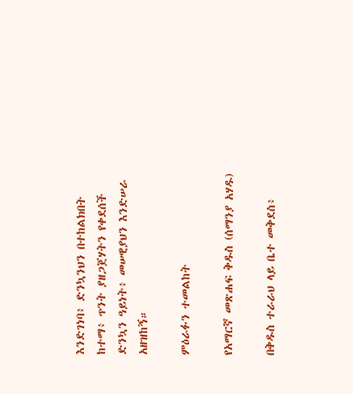እንድገነባ፥ ድንኳንህን በተከልክበት ከተማ፥ ጥንት ያዘጋጀሃትን የቀደሰች ድንኳን ዓይነት፥ መሠዊያህን እንድሠራ አዘዝከኝ።

ምዕራፉን ተመልከት

የአማርኛ መጽሐፍ ቅዱስ (ሰማንያ አሃዱ)

በቅዱስ ተራራህ ላይ ቤተ መቅደስ፥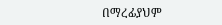በማረፊያህም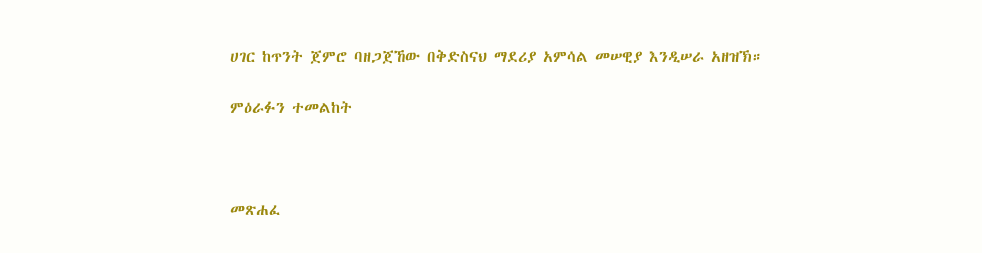ሀገር ከጥንት ጀምሮ ባዘጋጀኸው በቅድስናህ ማደሪያ አምሳል መሠዊያ እንዲሠራ አዘዝኽ።

ምዕራፉን ተመልከት



መጽሐፈ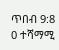ጥበብ 9:8
0 ተሻማሚ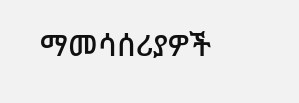ማመሳሰሪያዎች